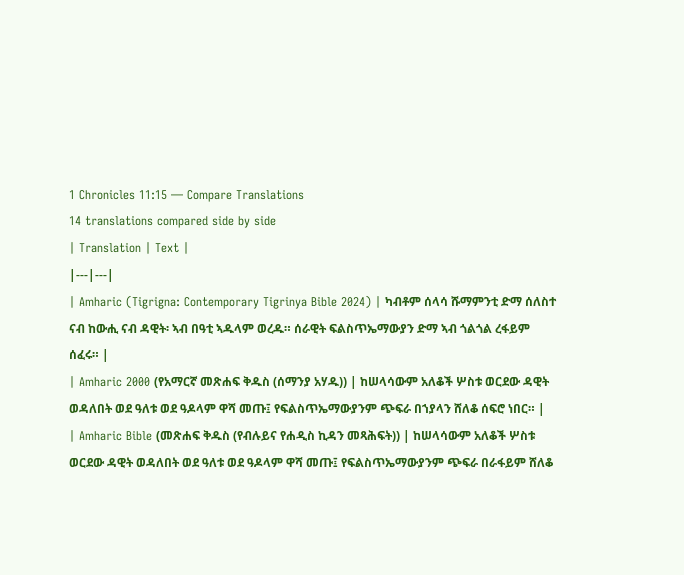1 Chronicles 11:15 — Compare Translations
14 translations compared side by side
| Translation | Text |
|---|---|
| Amharic (Tigrigna: Contemporary Tigrinya Bible 2024) | ካብቶም ሰላሳ ሹማምንቲ ድማ ሰለስተ ናብ ከውሒ ናብ ዳዊት፡ ኣብ በዓቲ ኣዱላም ወረዱ። ሰራዊት ፍልስጥኤማውያን ድማ ኣብ ጎልጎል ረፋይም ሰፈሩ። |
| Amharic 2000 (የአማርኛ መጽሐፍ ቅዱስ (ሰማንያ አሃዱ)) | ከሠላሳውም አለቆች ሦስቱ ወርደው ዳዊት ወዳለበት ወደ ዓለቱ ወደ ዓዶላም ዋሻ መጡ፤ የፍልስጥኤማውያንም ጭፍራ በኀያላን ሸለቆ ሰፍሮ ነበር። |
| Amharic Bible (መጽሐፍ ቅዱስ (የብሉይና የሐዲስ ኪዳን መጻሕፍት)) | ከሠላሳውም አለቆች ሦስቱ ወርደው ዳዊት ወዳለበት ወደ ዓለቱ ወደ ዓዶላም ዋሻ መጡ፤ የፍልስጥኤማውያንም ጭፍራ በራፋይም ሸለቆ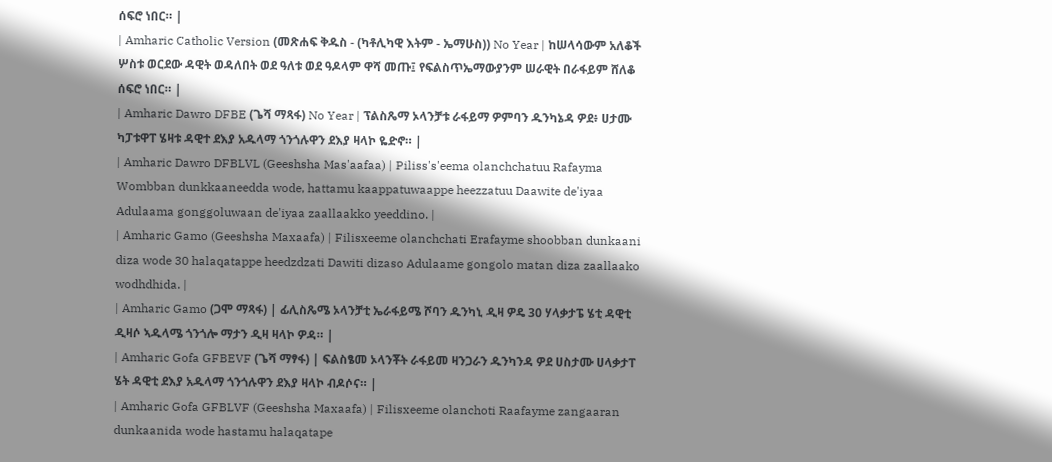ሰፍሮ ነበር። |
| Amharic Catholic Version (መጽሐፍ ቅዱስ - (ካቶሊካዊ እትም - ኤማሁስ)) No Year | ከሠላሳውም አለቆች ሦስቱ ወርደው ዳዊት ወዳለበት ወደ ዓለቱ ወደ ዓዶላም ዋሻ መጡ፤ የፍልስጥኤማውያንም ሠራዊት በራፋይም ሸለቆ ሰፍሮ ነበር። |
| Amharic Dawro DFBE (ጌሻ ማጻፋ) No Year | ፕልስጼማ ኦላንቻቱ ራፋይማ ዎምባን ዱንካኔዳ ዎደ፥ ሀታሙ ካፓቱዋፐ ሄዛቱ ዳዊተ ደእያ አዱላማ ጎንጎሉዋን ደእያ ዛላኮ ዬድኖ። |
| Amharic Dawro DFBLVL (Geeshsha Mas'aafaa) | Piliss's'eema olanchchatuu Rafayma Wombban dunkkaaneedda wode, hattamu kaappatuwaappe heezzatuu Daawite de'iyaa Adulaama gonggoluwaan de'iyaa zaallaakko yeeddino. |
| Amharic Gamo (Geeshsha Maxaafa) | Filisxeeme olanchchati Erafayme shoobban dunkaani diza wode 30 halaqatappe heedzdzati Dawiti dizaso Adulaame gongolo matan diza zaallaako wodhdhida. |
| Amharic Gamo (ጋሞ ማጻፋ) | ፊሊስጼሜ ኦላንቻቲ ኤራፋይሜ ሾባን ዱንካኒ ዲዛ ዎዴ 30 ሃላቃታፔ ሄቲ ዳዊቲ ዲዛሶ ኣዱላሜ ጎንጎሎ ማታን ዲዛ ዛላኮ ዎዳ። |
| Amharic Gofa GFBEVF (ጌሻ ማፃፋ) | ፍልስፄመ ኦላንቾት ራፋይመ ዛንጋራን ዱንካንዳ ዎደ ሀስታሙ ሀላቃታፐ ሄት ዳዊቲ ደእያ አዱላማ ጎንጎሉዋን ደእያ ዛላኮ ብዶሶና። |
| Amharic Gofa GFBLVF (Geeshsha Maxaafa) | Filisxeeme olanchoti Raafayme zangaaran dunkaanida wode hastamu halaqatape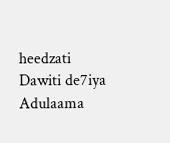heedzati Dawiti de7iya Adulaama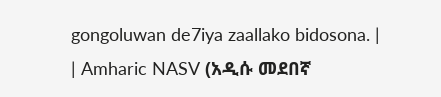gongoluwan de7iya zaallako bidosona. |
| Amharic NASV (አዲሱ መደበኛ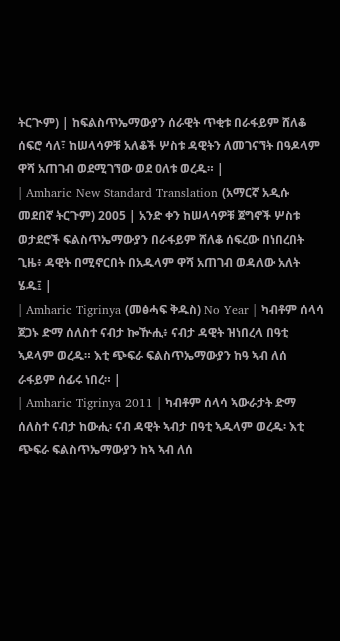ትርጒም) | ከፍልስጥኤማውያን ሰራዊት ጥቂቱ በራፋይም ሸለቆ ሰፍሮ ሳለ፣ ከሠላሳዎቹ አለቆች ሦስቱ ዳዊትን ለመገናኘት በዓዶላም ዋሻ አጠገብ ወደሚገኘው ወደ ዐለቱ ወረዱ። |
| Amharic New Standard Translation (አማርኛ አዲሱ መደበኛ ትርጉም) 2005 | አንድ ቀን ከሠላሳዎቹ ጀግኖች ሦስቱ ወታደሮች ፍልስጥኤማውያን በራፋይም ሸለቆ ሰፍረው በነበረበት ጊዜ፥ ዳዊት በሚኖርበት በአዱላም ዋሻ አጠገብ ወዳለው አለት ሄዱ፤ |
| Amharic Tigrinya (መፅሓፍ ቅዱስ) No Year | ካብቶም ሰላሳ ጀጋኑ ድማ ሰለስተ ናብታ ኰዅሒ፥ ናብታ ዳዊት ዝነበረላ በዓቲ ኣዶላም ወረዱ። እቲ ጭፍራ ፍልስጥኤማውያን ከዓ ኣብ ለሰ ራፋይም ሰፊሩ ነበረ። |
| Amharic Tigrinya 2011 | ካብቶም ሰላሳ ኣውራታት ድማ ሰለስተ ናብታ ከውሒ፡ ናብ ዳዊት ኣብታ በዓቲ ኣዱላም ወረዱ፡ እቲ ጭፍራ ፍልስጥኤማውያን ከኣ ኣብ ለሰ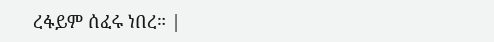ረፋይም ሰፈሩ ነበረ። |